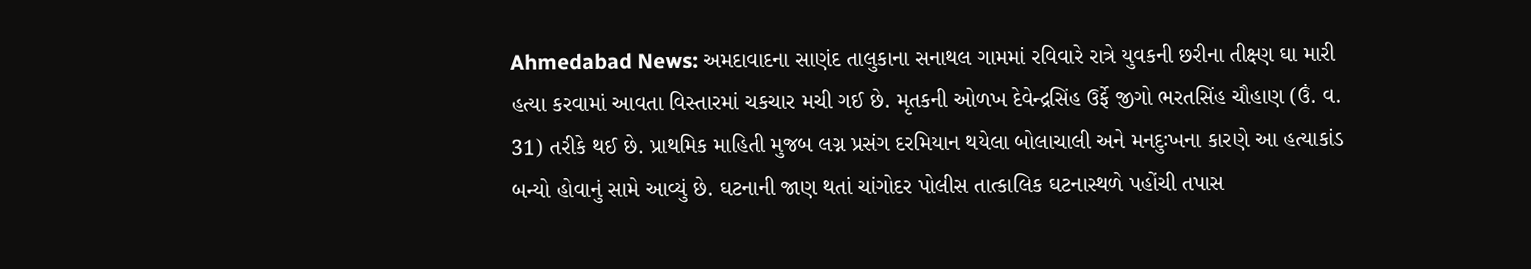Ahmedabad News: અમદાવાદના સાણંદ તાલુકાના સનાથલ ગામમાં રવિવારે રાત્રે યુવકની છરીના તીક્ષ્ણ ઘા મારી હત્યા કરવામાં આવતા વિસ્તારમાં ચકચાર મચી ગઈ છે. મૃતકની ઓળખ દેવેન્દ્રસિંહ ઉર્ફે જીગો ભરતસિંહ ચૌહાણ (ઉં. વ. 31) તરીકે થઈ છે. પ્રાથમિક માહિતી મુજબ લગ્ન પ્રસંગ દરમિયાન થયેલા બોલાચાલી અને મનદુઃખના કારણે આ હત્યાકાંડ બન્યો હોવાનું સામે આવ્યું છે. ઘટનાની જાણ થતાં ચાંગોદર પોલીસ તાત્કાલિક ઘટનાસ્થળે પહોંચી તપાસ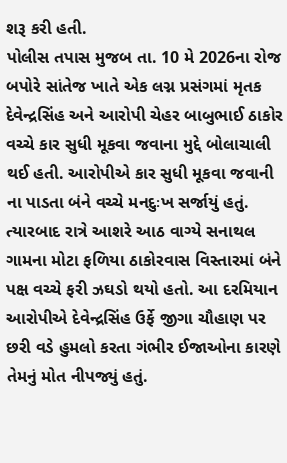શરૂ કરી હતી.
પોલીસ તપાસ મુજબ તા. 10 મે 2026ના રોજ બપોરે સાંતેજ ખાતે એક લગ્ન પ્રસંગમાં મૃતક દેવેન્દ્રસિંહ અને આરોપી ચેહર બાબુભાઈ ઠાકોર વચ્ચે કાર સુધી મૂકવા જવાના મુદ્દે બોલાચાલી થઈ હતી. આરોપીએ કાર સુધી મૂકવા જવાની ના પાડતા બંને વચ્ચે મનદુઃખ સર્જાયું હતું. ત્યારબાદ રાત્રે આશરે આઠ વાગ્યે સનાથલ ગામના મોટા ફળિયા ઠાકોરવાસ વિસ્તારમાં બંને પક્ષ વચ્ચે ફરી ઝઘડો થયો હતો. આ દરમિયાન આરોપીએ દેવેન્દ્રસિંહ ઉર્ફે જીગા ચૌહાણ પર છરી વડે હુમલો કરતા ગંભીર ઈજાઓના કારણે તેમનું મોત નીપજ્યું હતું.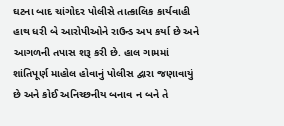ઘટના બાદ ચાંગોદર પોલીસે તાત્કાલિક કાર્યવાહી હાથ ધરી બે આરોપીઓને રાઉન્ડ અપ કર્યા છે અને આગળની તપાસ શરૂ કરી છે. હાલ ગામમાં શાંતિપૂર્ણ માહોલ હોવાનું પોલીસ દ્વારા જણાવાયું છે અને કોઈ અનિચ્છનીય બનાવ ન બને તે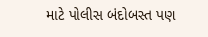માટે પોલીસ બંદોબસ્ત પણ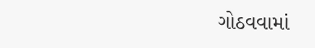ગોઠવવામાં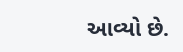આવ્યો છે.